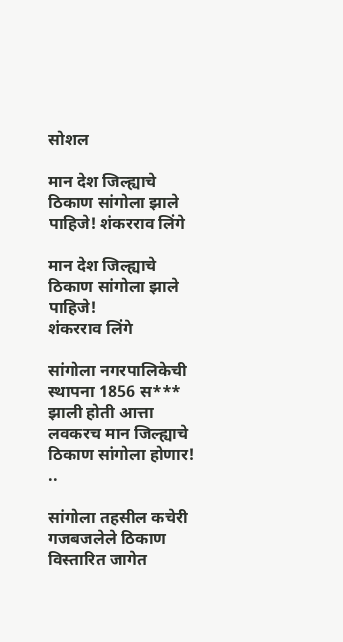सोशल

मान देश जिल्ह्याचे ठिकाण सांगोला झाले पाहिजे! शंकरराव लिंगे

मान देश जिल्ह्याचे ठिकाण सांगोला झाले पाहिजे!
शंकरराव लिंगे

सांगोला नगरपालिकेची स्थापना 1856 स*** झाली होती आत्ता लवकरच मान जिल्ह्याचे ठिकाण सांगोला होणार!
..

सांगोला तहसील कचेरी गजबजलेले ठिकाण विस्तारित जागेत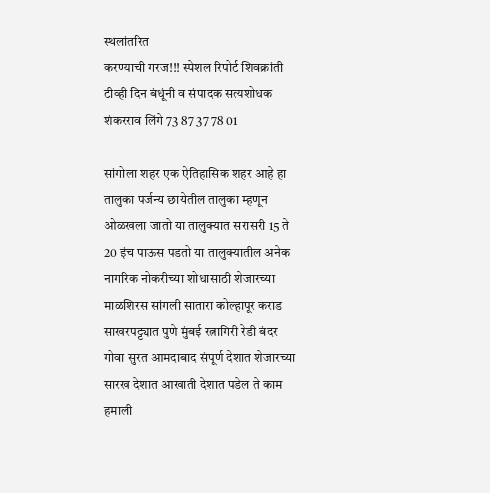स्थलांतरित
करण्याची गरज!!! स्पेशल रिपोर्ट शिवक्रांती टीव्ही दिन बंधूंनी व संपादक सत्यशोधक शंकरराव लिंगे 73 87 37 78 01

सांगोला शहर एक ऐतिहासिक शहर आहे हा तालुका पर्जन्य छायेतील तालुका म्हणून ओळखला जातो या तालुक्यात सरासरी 15 ते 20 इंच पाऊस पडतो या तालुक्यातील अनेक नागरिक नोकरीच्या शोधासाठी शेजारच्या माळशिरस सांगली सातारा कोल्हापूर कराड साखरपट्ट्यात पुणे मुंबई रत्नागिरी रेडी बंदर गोवा सुरत आमदाबाद संपूर्ण देशात शेजारच्या सारख देशात आखाती देशात पडेल ते काम हमाली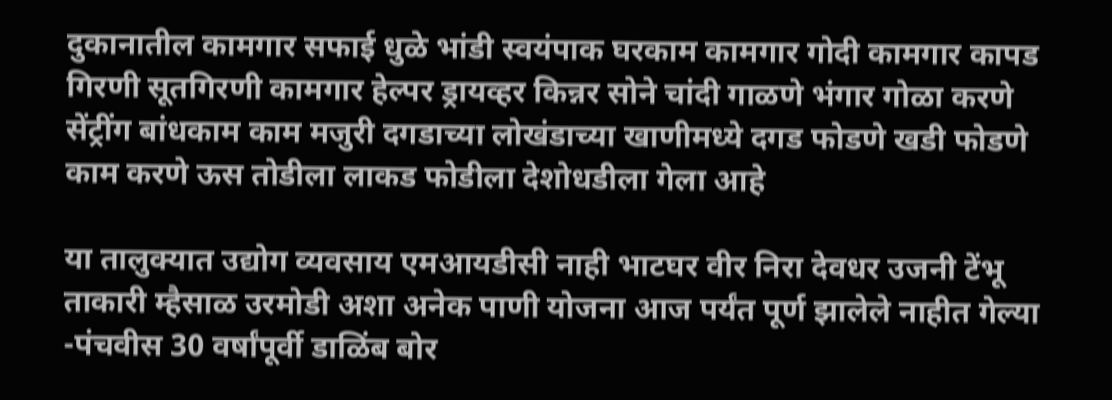दुकानातील कामगार सफाई धुळे भांडी स्वयंपाक घरकाम कामगार गोदी कामगार कापड गिरणी सूतगिरणी कामगार हेल्पर ड्रायव्हर किन्नर सोने चांदी गाळणे भंगार गोळा करणे सेंट्रींग बांधकाम काम मजुरी दगडाच्या लोखंडाच्या खाणीमध्ये दगड फोडणे खडी फोडणे काम करणे ऊस तोडीला लाकड फोडीला देशोधडीला गेला आहे

या तालुक्यात उद्योग व्यवसाय एमआयडीसी नाही भाटघर वीर निरा देवधर उजनी टेंभू ताकारी म्हैसाळ उरमोडी अशा अनेक पाणी योजना आज पर्यंत पूर्ण झालेले नाहीत गेल्या -पंचवीस 30 वर्षांपूर्वी डाळिंब बोर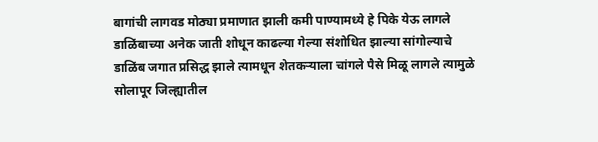बागांची लागवड मोठ्या प्रमाणात झाली कमी पाण्यामध्ये हे पिके येऊ लागले डाळिंबाच्या अनेक जाती शोधून काढल्या गेल्या संशोधित झाल्या सांगोल्याचे डाळिंब जगात प्रसिद्ध झाले त्यामधून शेतकऱ्याला चांगले पैसे मिळू लागले त्यामुळे सोलापूर जिल्ह्यातील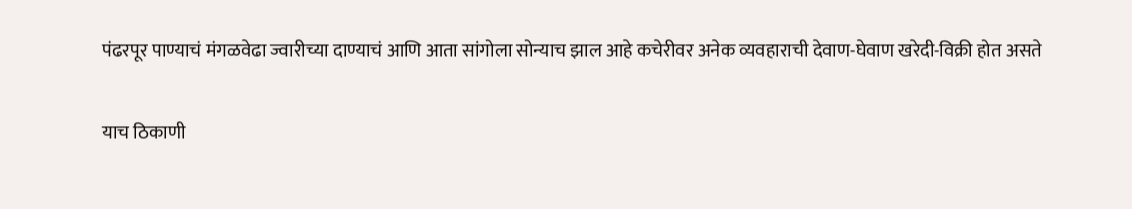पंढरपूर पाण्याचं मंगळवेढा ज्वारीच्या दाण्याचं आणि आता सांगोला सोन्याच झाल आहे कचेरीवर अनेक व्यवहाराची देवाण-घेवाण खरेदी-विक्री होत असते

याच ठिकाणी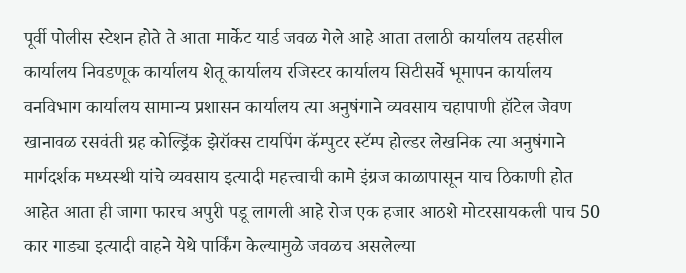पूर्वी पोलीस स्टेशन होते ते आता मार्केट यार्ड जवळ गेले आहे आता तलाठी कार्यालय तहसील कार्यालय निवडणूक कार्यालय शेतू कार्यालय रजिस्टर कार्यालय सिटीसर्वे भूमापन कार्यालय वनविभाग कार्यालय सामान्य प्रशासन कार्यालय त्या अनुषंगाने व्यवसाय चहापाणी हॉटेल जेवण खानावळ रसवंती ग्रह कोल्ड्रिंक झेरॉक्स टायपिंग कॅम्पुटर स्टॅम्प होल्डर लेखनिक त्या अनुषंगाने मार्गदर्शक मध्यस्थी यांचे व्यवसाय इत्यादी महत्त्वाची कामे इंग्रज काळापासून याच ठिकाणी होत आहेत आता ही जागा फारच अपुरी पडू लागली आहे रोज एक हजार आठशे मोटरसायकली पाच 50 कार गाड्या इत्यादी वाहने येथे पार्किंग केल्यामुळे जवळच असलेल्या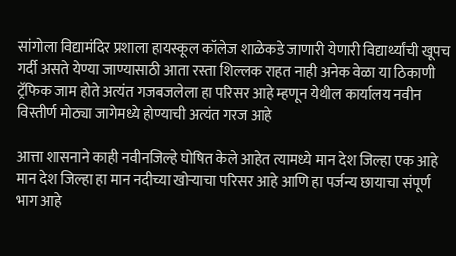सांगोला विद्यामंदिर प्रशाला हायस्कूल कॉलेज शाळेकडे जाणारी येणारी विद्यार्थ्यांची खूपच गर्दी असते येण्या जाण्यासाठी आता रस्ता शिल्लक राहत नाही अनेक वेळा या ठिकाणी ट्रॅफिक जाम होते अत्यंत गजबजलेला हा परिसर आहे म्हणून येथील कार्यालय नवीन विस्तीर्ण मोठ्या जागेमध्ये होण्याची अत्यंत गरज आहे

आत्ता शासनाने काही नवीनजिल्हे घोषित केले आहेत त्यामध्ये मान देश जिल्हा एक आहे मान देश जिल्हा हा मान नदीच्या खोऱ्याचा परिसर आहे आणि हा पर्जन्य छायाचा संपूर्ण भाग आहे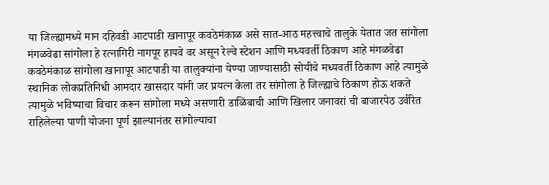या जिल्ह्यामध्ये मान दहिवडी आटपाडी खानापूर कवठेमंकाळ असे सात-आठ महत्त्वाचे तालुके येतात जत सांगोला मंगळवेढा सांगोला हे रत्नागिरी नागपूर हायवे वर असून रेल्वे स्टेशन आणि मध्यवर्ती ठिकाण आहे मंगळवेढा कवठेमंकाळ सांगोला खानापूर आटपाडी या तालुक्यांना येण्या जाण्यासाठी सोयीचे मध्यवर्ती ठिकाण आहे त्यामुळे स्थानिक लोकप्रतिनिधी आमदार खासदार यांनी जर प्रयत्न केला तर सांगोला हे जिल्ह्याचे ठिकाण होऊ शकते त्यामुळे भविष्याचा विचार करून सांगोला मध्ये असणारी डाळिंबाची आणि खिलार जनावरां ची बाजारपेठ उर्वरित राहिलेल्या पाणी योजना पूर्ण झाल्यानंतर सांगोल्याचा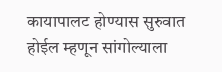कायापालट होण्यास सुरुवात होईल म्हणून सांगोल्याला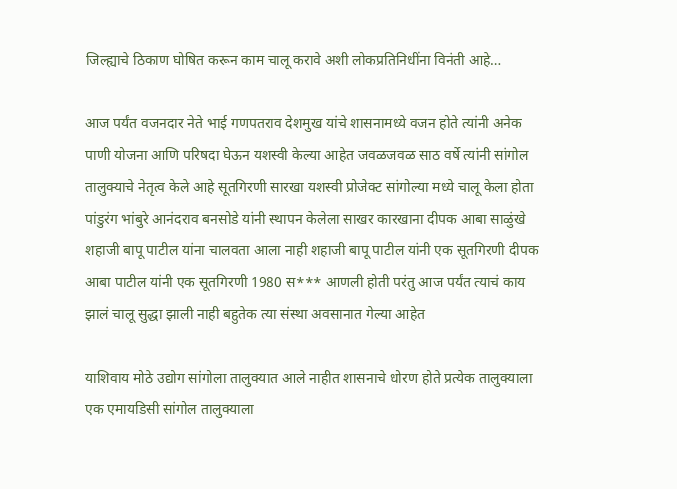जिल्ह्याचे ठिकाण घोषित करून काम चालू करावे अशी लोकप्रतिनिधींना विनंती आहे…

आज पर्यंत वजनदार नेते भाई गणपतराव देशमुख यांचे शासनामध्ये वजन होते त्यांनी अनेक पाणी योजना आणि परिषदा घेऊन यशस्वी केल्या आहेत जवळजवळ साठ वर्षे त्यांनी सांगोल तालुक्याचे नेतृत्व केले आहे सूतगिरणी सारखा यशस्वी प्रोजेक्ट सांगोल्या मध्ये चालू केला होता पांडुरंग भांबुरे आनंदराव बनसोडे यांनी स्थापन केलेला साखर कारखाना दीपक आबा साळुंखे शहाजी बापू पाटील यांना चालवता आला नाही शहाजी बापू पाटील यांनी एक सूतगिरणी दीपक आबा पाटील यांनी एक सूतगिरणी 1980 स*** आणली होती परंतु आज पर्यंत त्याचं काय झालं चालू सुद्धा झाली नाही बहुतेक त्या संस्था अवसानात गेल्या आहेत

याशिवाय मोठे उद्योग सांगोला तालुक्यात आले नाहीत शासनाचे धोरण होते प्रत्येक तालुक्याला एक एमायडिसी सांगोल तालुक्याला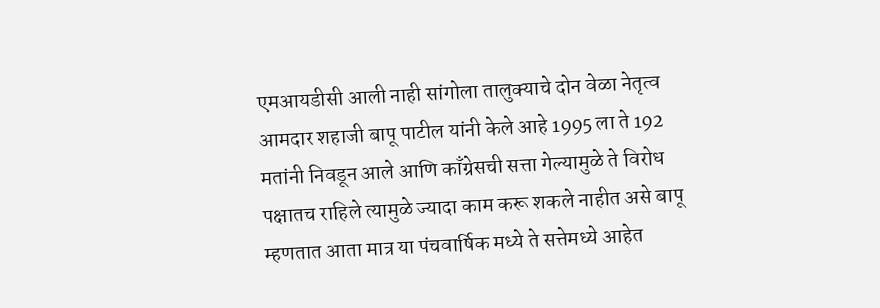एमआयडीसी आली नाही सांगोला तालुक्याचे दोन वेळा नेतृत्व आमदार शहाजी बापू पाटील यांनी केले आहे 1995 ला ते 192 मतांनी निवडून आले आणि काँग्रेसची सत्ता गेल्यामुळे ते विरोध पक्षातच राहिले त्यामुळे ज्यादा काम करू शकले नाहीत असे बापू म्हणतात आता मात्र या पंचवार्षिक मध्ये ते सत्तेमध्ये आहेत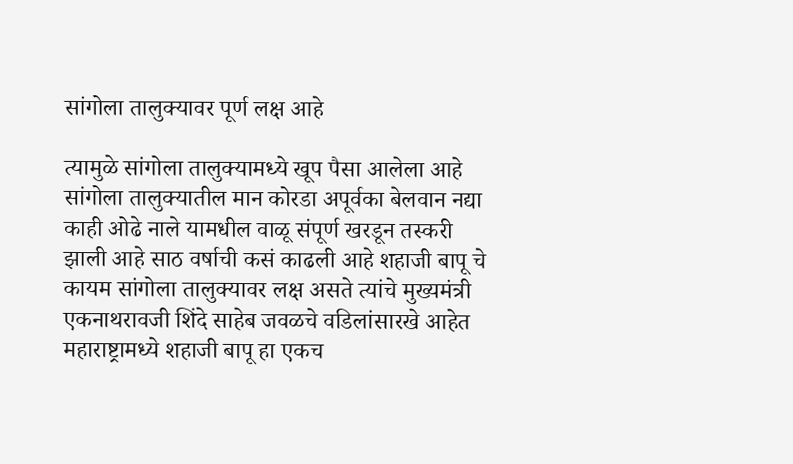सांगोला तालुक्यावर पूर्ण लक्ष आहे

त्यामुळे सांगोला तालुक्यामध्ये खूप पैसा आलेला आहे सांगोला तालुक्यातील मान कोरडा अपूर्वका बेलवान नद्या काही ओढे नाले यामधील वाळू संपूर्ण खरडून तस्करी झाली आहे साठ वर्षाची कसं काढली आहे शहाजी बापू चे कायम सांगोला तालुक्यावर लक्ष असते त्यांचे मुख्यमंत्री एकनाथरावजी शिंदे साहेब जवळचे वडिलांसारखे आहेत महाराष्ट्रामध्ये शहाजी बापू हा एकच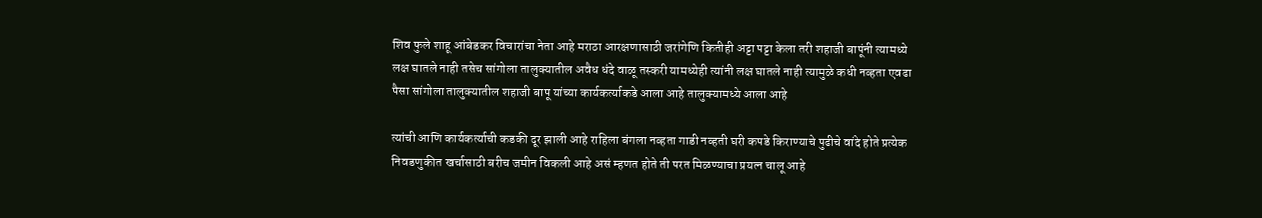शिव फुले शाहू आंबेडकर विचारांचा नेता आहे मराठा आरक्षणासाठी जरांगेणि कितीही अट्टा पट्टा केला तरी शहाजी बापूंनी त्यामध्ये लक्ष घातले नाही तसेच सांगोला तालुक्यातील अवैध धंदे वाळू तस्करी यामध्येही त्यांनी लक्ष घातले नाही त्यामुळे कधी नव्हता एवढा पैसा सांगोला तालुक्यातील शहाजी बापू यांच्या कार्यकर्त्याकडे आला आहे तालुक्यामध्ये आला आहे

त्यांची आणि कार्यकर्त्याची कडकी दूर झाली आहे राहिला बंगला नव्हता गाडी नव्हती घरी कपडे किराण्याचे पुढीचे वांदे होते प्रत्येक निवडणुकीत खर्चासाठी बरीच जमीन विकली आहे असं म्हणत होते ती परत मिळण्याचा प्रयत्न चालू आहे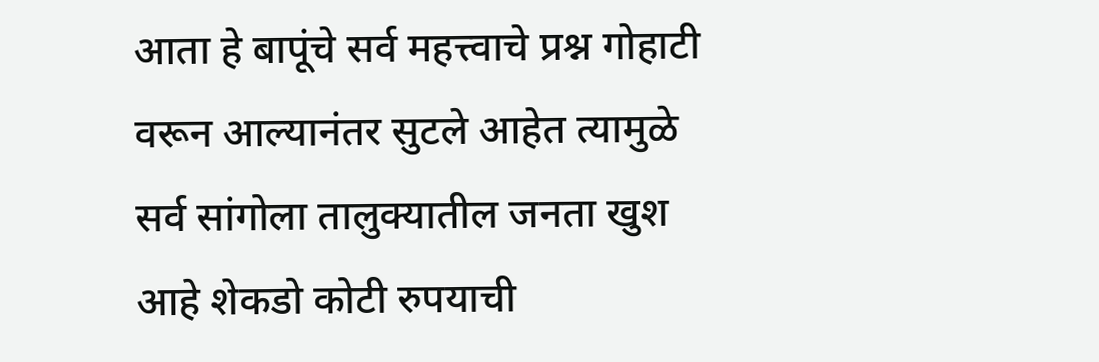आता हे बापूंचे सर्व महत्त्वाचे प्रश्न गोहाटी वरून आल्यानंतर सुटले आहेत त्यामुळे सर्व सांगोला तालुक्यातील जनता खुश आहे शेकडो कोटी रुपयाची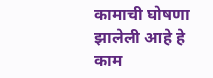कामाची घोषणा झालेली आहे हे काम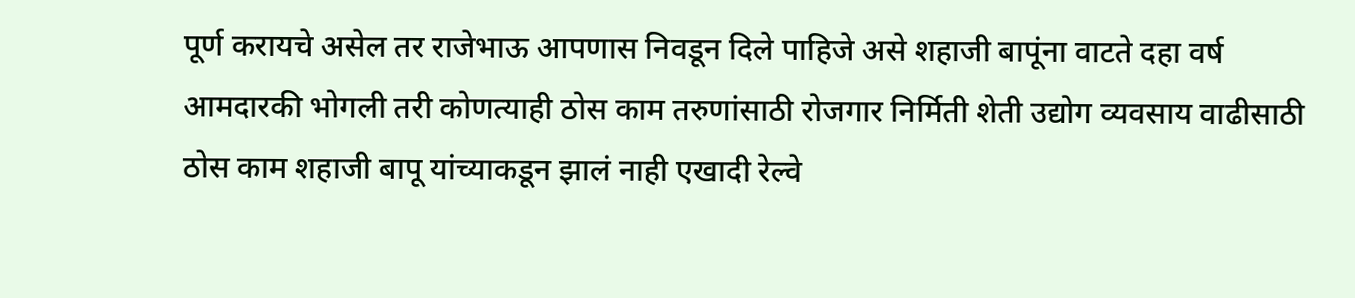पूर्ण करायचे असेल तर राजेभाऊ आपणास निवडून दिले पाहिजे असे शहाजी बापूंना वाटते दहा वर्ष आमदारकी भोगली तरी कोणत्याही ठोस काम तरुणांसाठी रोजगार निर्मिती शेती उद्योग व्यवसाय वाढीसाठी ठोस काम शहाजी बापू यांच्याकडून झालं नाही एखादी रेल्वे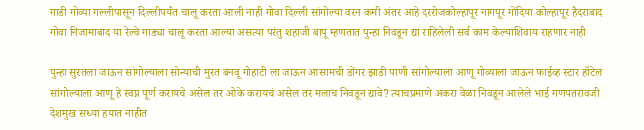गाडी गोव्या गल्लीपासून दिल्लीपर्यंत चालू करता आली नाही गोवा दिल्ली सांगोल्या वरन कमी अंतर आहे दररोजकोल्हापूर नागपूर गोंदिया कोल्हापूर हैदराबाद गोवा निजामाबाद या रेल्वे गाड्या चालू करता आल्या असत्या परंतु शहाजी बापू म्हणतात पुन्हा निवडून द्या राहिलेली सर्व काम केल्याशिवाय राहणार नाही

पुन्हा सुरतला जाऊन सांगोल्याला सोन्याची मुरत बनवू गोहाटी ला जाऊन आसामची डोंगर झाडी पाणी सांगोल्याला आणू गोव्याला जाऊन फाईव्ह स्टार हॉटेल सांगोल्याला आणू हे स्वप्न पूर्ण करायचे असेल तर ओके करायचं असेल तर मलाच निवडून द्यावे? त्याचप्रमाणे अकरा वेळा निवडून आलेले भाई गणपतरावजी देशमुख सध्या हयात नाहीत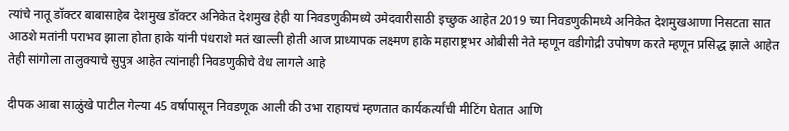त्यांचे नातू डॉक्टर बाबासाहेब देशमुख डॉक्टर अनिकेत देशमुख हेही या निवडणुकीमध्ये उमेदवारीसाठी इच्छुक आहेत 2019 च्या निवडणुकीमध्ये अनिकेत देशमुखआणा निसटता सात आठशे मतांनी पराभव झाला होता हाके यांनी पंधराशे मतं खाल्ली होती आज प्राध्यापक लक्ष्मण हाके महाराष्ट्रभर ओबीसी नेते म्हणून वडीगोद्री उपोषण करते म्हणून प्रसिद्ध झाले आहेत तेही सांगोला तालुक्याचे सुपुत्र आहेत त्यांनाही निवडणुकीचे वेध लागले आहे

दीपक आबा साळुंखे पाटील गेल्या 45 वर्षापासून निवडणूक आली की उभा राहायचं म्हणतात कार्यकर्त्यांची मीटिंग घेतात आणि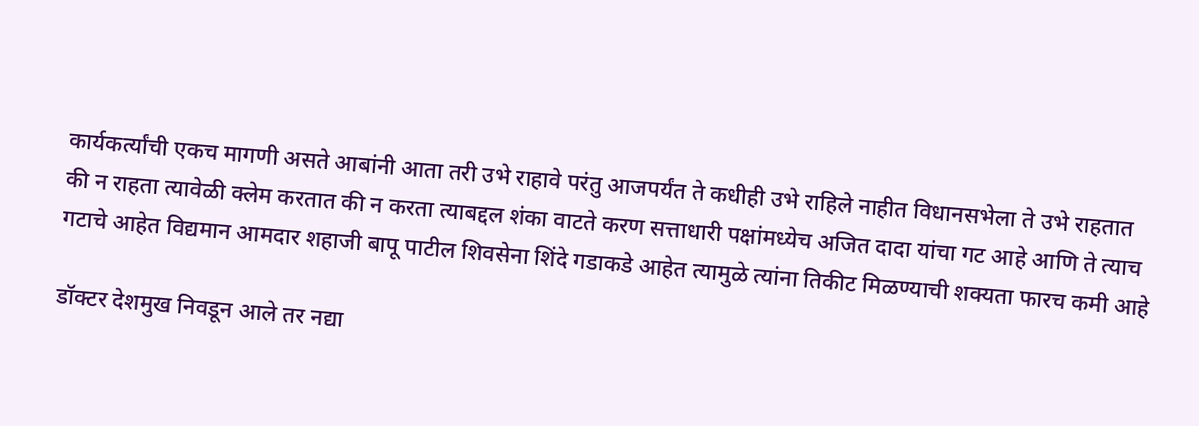कार्यकर्त्यांची एकच मागणी असते आबांनी आता तरी उभे राहावे परंतु आजपर्यंत ते कधीही उभे राहिले नाहीत विधानसभेला ते उभे राहतात की न राहता त्यावेळी क्लेम करतात की न करता त्याबद्दल शंका वाटते करण सत्ताधारी पक्षांमध्येच अजित दादा यांचा गट आहे आणि ते त्याच गटाचे आहेत विद्यमान आमदार शहाजी बापू पाटील शिवसेना शिंदे गडाकडे आहेत त्यामुळे त्यांना तिकीट मिळण्याची शक्यता फारच कमी आहे

डॉक्टर देशमुख निवडून आले तर नद्या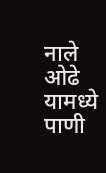नाले ओढे यामध्ये पाणी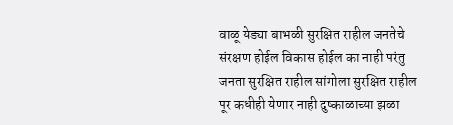वाळू येड्या बाभळी सुरक्षित राहील जनतेचे संरक्षण होईल विकास होईल का नाही परंतु जनता सुरक्षित राहील सांगोला सुरक्षित राहील पूर कधीही येणार नाही दुष्काळाच्या झळा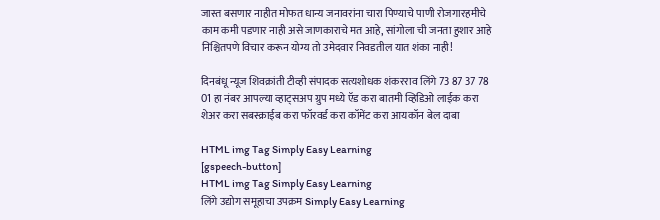जास्त बसणार नाहीत मोफत धान्य जनावरांना चारा पिण्याचे पाणी रोजगारहमीचे काम कमी पडणार नाही असे जाणकाराचे मत आहे, सांगोला ची जनता हुशार आहे निश्चितपणे विचार करून योग्य तो उमेदवार निवडतील यात शंका नाही!

दिनबंधू न्यूज शिवक्रांती टीव्ही संपादक सत्यशोधक शंकरराव लिंगे 73 87 37 78 01 हा नंबर आपल्या व्हाट्सअप ग्रुप मध्ये ऍड करा बातमी व्हिडिओ लाईक करा शेअर करा सबस्क्राईब करा फॉरवर्ड करा कॉमेंट करा आयकॉन बेल दाबा

HTML img Tag Simply Easy Learning
[gspeech-button]
HTML img Tag Simply Easy Learning
लिंगे उद्योग समूहाचा उपक्रम Simply Easy Learning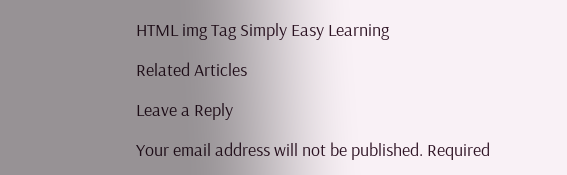HTML img Tag Simply Easy Learning

Related Articles

Leave a Reply

Your email address will not be published. Required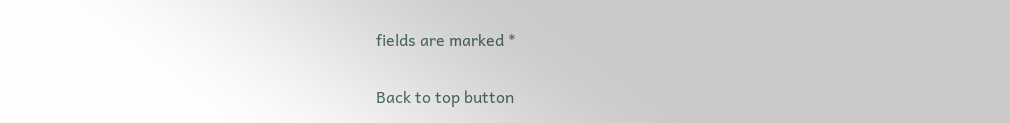fields are marked *

Back to top button